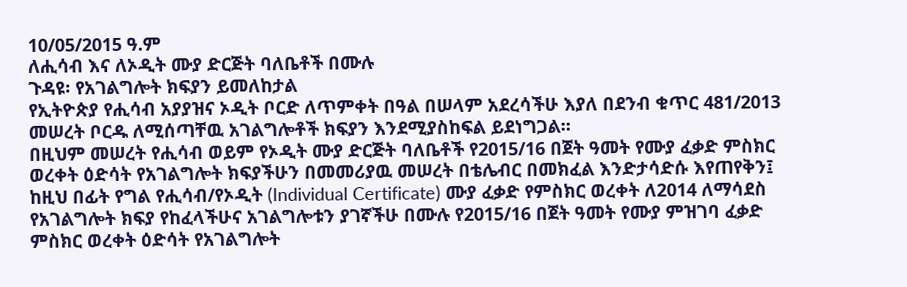10/05/2015 ዓ.ም
ለሒሳብ እና ለኦዲት ሙያ ድርጅት ባለቤቶች በሙሉ
ጉዳዩ፡ የአገልግሎት ክፍያን ይመለከታል
የኢትዮጵያ የሒሳብ አያያዝና ኦዲት ቦርድ ለጥምቀት በዓል በሠላም አደረሳችሁ እያለ በደንብ ቁጥር 481/2013 መሠረት ቦርዱ ለሚሰጣቸዉ አገልግሎቶች ክፍያን እንደሚያስከፍል ይደነግጋል።
በዚህም መሠረት የሒሳብ ወይም የኦዲት ሙያ ድርጅት ባለቤቶች የ2015/16 በጀት ዓመት የሙያ ፈቃድ ምስክር ወረቀት ዕድሳት የአገልግሎት ክፍያችሁን በመመሪያዉ መሠረት በቴሌብር በመክፈል እንድታሳድሱ እየጠየቅን፤
ከዚህ በፊት የግል የሒሳብ/የኦዲት (Individual Certificate) ሙያ ፈቃድ የምስክር ወረቀት ለ2014 ለማሳደስ የአገልግሎት ክፍያ የከፈላችሁና አገልግሎቱን ያገኛችሁ በሙሉ የ2015/16 በጀት ዓመት የሙያ ምዝገባ ፈቃድ ምስክር ወረቀት ዕድሳት የአገልግሎት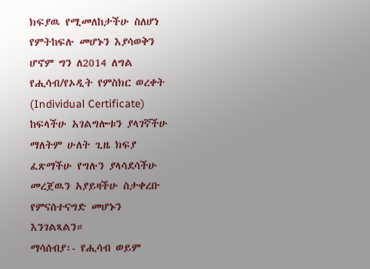ክፍያዉ የሚመለከታችሁ ስለሆነ የምትከፍሉ መሆኑን እያሳወቅን ሆኖም ግን ለ2014 ለግል የሒሳብ/የኦዲት የምስክር ወረቀት (Individual Certificate) ከፍላችሁ አገልግሎቱን ያላገኛችሁ ማለትም ሁለት ጊዜ ክፍያ ፈጽማችሁ የግሉን ያላሳደሳችሁ መረጀዉን አያይዛችሁ ስታቀረቡ የምናሰተናግድ መሆኑን እንገልጻልን።
ማሳሰብያ፡- የሒሳብ ወይም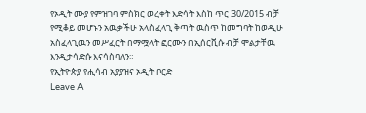የኦዲት ሙያ የምዝገባ ምስክር ወረቀት እድሳት እስከ ጥር 30/2015 ብቻ የሚቆይ መሆኑን አዉቃችሁ አላስፈላጊ ቅጣት ዉስጥ ከመግባት ከወዲሁ አስፈላጊዉን መሥፈርት በማሟላት ፎርሙን በኢሰርቪሱ ብቻ ሞልታቸዉ እንዲታሳድሱ እናሳስባለን።
የኢትዮጵያ የሒሳብ አያያዝና ኦዲት ቦርድ
Leave A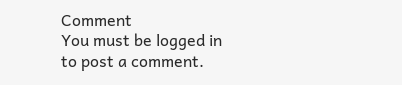Comment
You must be logged in to post a comment.